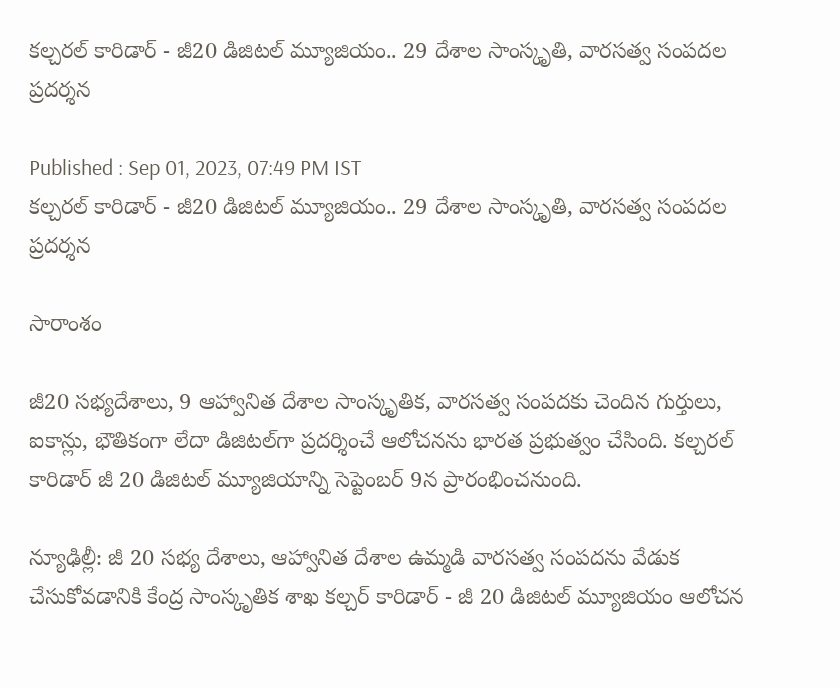కల్చరల్ కారిడార్ - జీ20 డిజిటల్ మ్యూజియం.. 29 దేశాల సాంస్కృతి, వారసత్వ సంపదల ప్రదర్శన

Published : Sep 01, 2023, 07:49 PM IST
కల్చరల్ కారిడార్ - జీ20 డిజిటల్ మ్యూజియం.. 29 దేశాల సాంస్కృతి, వారసత్వ సంపదల ప్రదర్శన

సారాంశం

జీ20 సభ్యదేశాలు, 9 ఆహ్వానిత దేశాల సాంస్కృతిక, వారసత్వ సంపదకు చెందిన గుర్తులు, ఐకాన్లు, భౌతికంగా లేదా డిజిటల్‌గా ప్రదర్శించే ఆలోచనను భారత ప్రభుత్వం చేసింది. కల్చరల్ కారిడార్ జీ 20 డిజిటల్ మ్యూజియాన్ని సెప్టెంబర్ 9న ప్రారంభించనుంది.

న్యూఢిల్లీ: జీ 20 సభ్య దేశాలు, ఆహ్వానిత దేశాల ఉమ్మడి వారసత్వ సంపదను వేడుక చేసుకోవడానికి కేంద్ర సాంస్కృతిక శాఖ కల్చర్ కారిడార్ - జీ 20 డిజిటల్ మ్యూజియం‌ ఆలోచన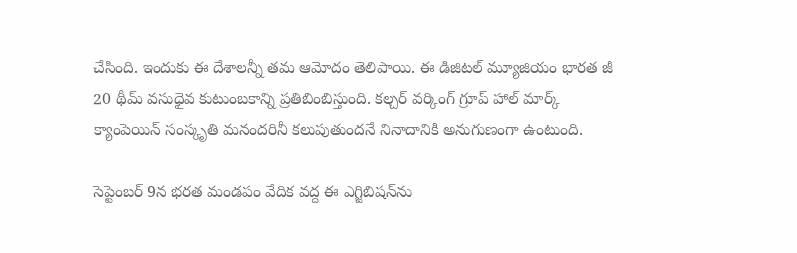చేసింది. ఇందుకు ఈ దేశాలన్నీ తమ ఆమోదం తెలిపాయి. ఈ డిజిటల్ మ్యూజియం భారత జీ 20 థీమ్ వసుధైవ కుటుంబకాన్ని ప్రతిబింబిస్తుంది. కల్చర్ వర్కింగ్ గ్రూప్ హాల్ మార్క్ క్యాంపెయిన్ సంస్కృతి మనందరినీ కలుపుతుందనే నినాదానికి అనుగుణంగా ఉంటుంది.

సెప్టెంబర్ 9న భరత మండపం వేదిక వద్ద ఈ ఎగ్జిబిషన్‌ను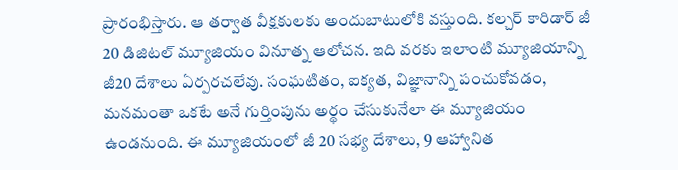ప్రారంభిస్తారు. ఆ తర్వాత వీక్షకులకు అందుబాటులోకి వస్తుంది. కల్చర్ కారిడార్ జీ 20 డిజిటల్ మ్యూజియం వినూత్న ఆలోచన. ఇది వరకు ఇలాంటి మ్యూజియాన్ని జీ20 దేశాలు ఏర్పరచలేవు. సంఘటితం, ఐక్యత, విజ్ఞానాన్ని పంచుకోవడం, మనమంతా ఒకటే అనే గుర్తింపును అర్థం చేసుకునేలా ఈ మ్యూజియం ఉండనుంది. ఈ మ్యూజియంలో జీ 20 సభ్య దేశాలు, 9 ఆహ్వానిత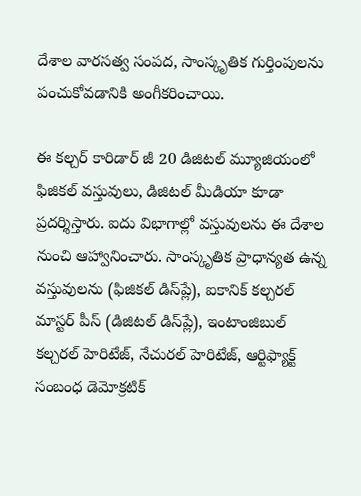దేశాల వారసత్వ సంపద, సాంస్కృతిక గుర్తింపులను పంచుకోవడానికి అంగీకరించాయి.

ఈ కల్చర్ కారిడార్ జీ 20 డిజిటల్ మ్యూజియంలో ఫిజికల్ వస్తువులు, డిజిటల్ మీడియా కూడా ప్రదర్శిస్తారు. ఐదు విభాగాల్లో వస్తువులను ఈ దేశాల నుంచి ఆహ్వానించారు. సాంస్కృతిక ప్రాధాన్యత ఉన్న వస్తువులను (ఫిజికల్ డిస్‌ప్లే), ఐకానిక్ కల్చరల్ మాస్టర్ పీస్ (డిజిటల్ డిస్‌ప్లే), ఇంటాంజిబుల్ కల్చరల్ హెరిటేజ్, నేచురల్ హెరిటేజ్, ఆర్టిఫ్యాక్ట్ సంబంధ డెమోక్రటిక్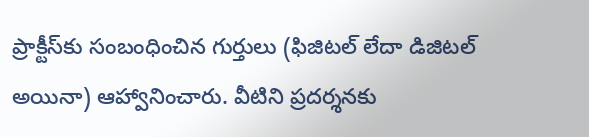ప్రాక్టీస్‌కు సంబంధించిన గుర్తులు (ఫిజిటల్ లేదా డిజిటల్ అయినా) ఆహ్వానించారు. వీటిని ప్రదర్శనకు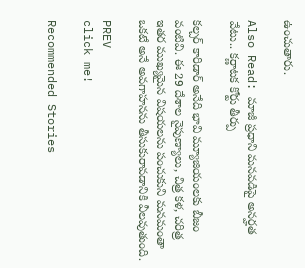ఉంచుతారు.

Also Read: మాజీ ప్రధాని మనవడిపై అనర్హత వేటు.. కర్ణాటక కోర్టు తీర్పు

కల్చర్ కారిడార్ అనేది భావి మ్యూజియంలకు బీజం వంటివి. ఈ 29 దేశాల నైపుణ్యాలు, చిత్ర కళ, చరిత్ర ఇతర ముఖ్యమైన విషయలను పంచుకుని మనమంతా ఒకటే అనే అవగాహనను తీసుకురావడానికి వీలవుతుంది.

PREV
click me!

Recommended Stories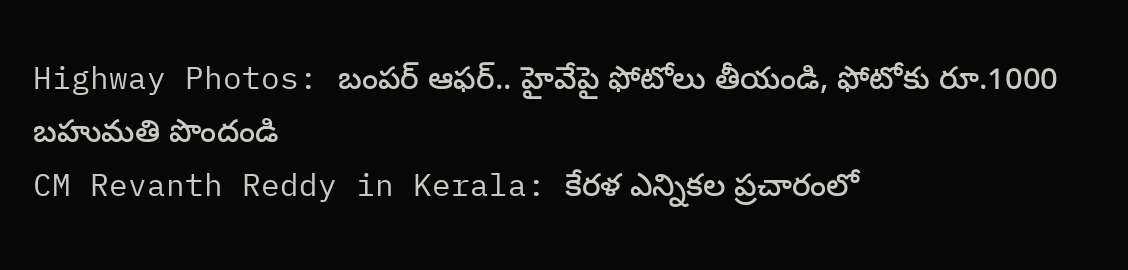Highway Photos: బంపర్ ఆఫర్.. హైవేపై ఫోటోలు తీయండి, ఫోటోకు రూ.1000 బహుమతి పొందండి
CM Revanth Reddy in Kerala: కేరళ ఎన్నికల ప్రచారంలో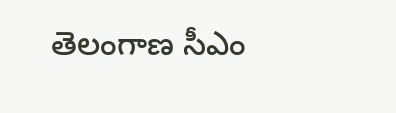తెలంగాణ సీఎం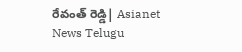రేవంత్ రెడ్డి| Asianet News Telugu